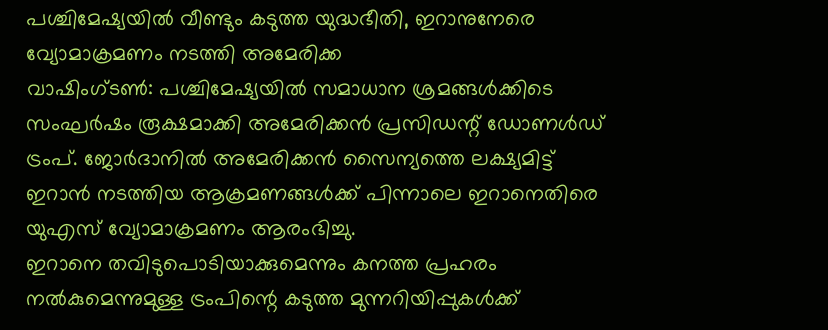പശ്ചിമേഷ്യയിൽ വീണ്ടും കടുത്ത യുദ്ധഭീതി, ഇറാനുനേരെ വ്യോമാക്രമണം നടത്തി അമേരിക്ക
വാഷിംഗ്ടൺ: പശ്ചിമേഷ്യയിൽ സമാധാന ശ്രമങ്ങൾക്കിടെ സംഘർഷം രൂക്ഷമാക്കി അമേരിക്കൻ പ്രസിഡന്റ് ഡോണൾഡ് ട്രംപ്. ജോർദാനിൽ അമേരിക്കൻ സൈന്യത്തെ ലക്ഷ്യമിട്ട് ഇറാൻ നടത്തിയ ആക്രമണങ്ങൾക്ക് പിന്നാലെ ഇറാനെതിരെ യുഎസ് വ്യോമാക്രമണം ആരംഭിച്ചു.
ഇറാനെ തവിടുപൊടിയാക്കുമെന്നും കനത്ത പ്രഹരം നൽകുമെന്നുമുള്ള ട്രംപിന്റെ കടുത്ത മുന്നറിയിപ്പുകൾക്ക്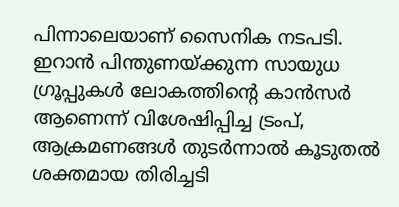പിന്നാലെയാണ് സൈനിക നടപടി.
ഇറാൻ പിന്തുണയ്ക്കുന്ന സായുധ ഗ്രൂപ്പുകൾ ലോകത്തിന്റെ കാൻസർ ആണെന്ന് വിശേഷിപ്പിച്ച ട്രംപ്, ആക്രമണങ്ങൾ തുടർന്നാൽ കൂടുതൽ ശക്തമായ തിരിച്ചടി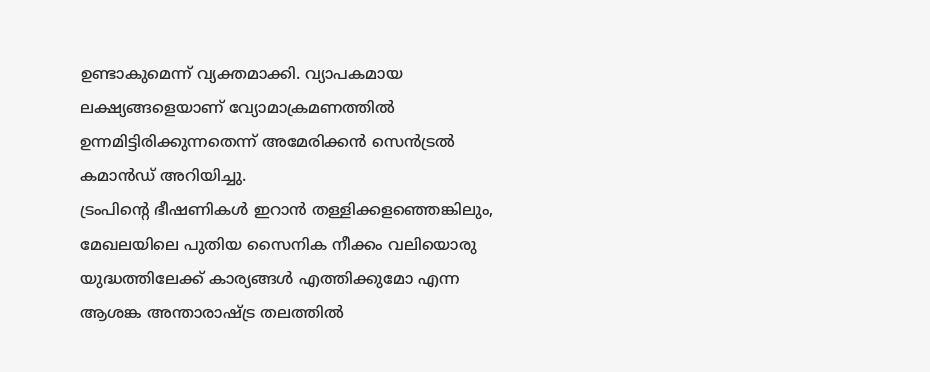ഉണ്ടാകുമെന്ന് വ്യക്തമാക്കി. വ്യാപകമായ ലക്ഷ്യങ്ങളെയാണ് വ്യോമാക്രമണത്തിൽ ഉന്നമിട്ടിരിക്കുന്നതെന്ന് അമേരിക്കൻ സെൻട്രൽ കമാൻഡ് അറിയിച്ചു.
ട്രംപിന്റെ ഭീഷണികൾ ഇറാൻ തള്ളിക്കളഞ്ഞെങ്കിലും, മേഖലയിലെ പുതിയ സൈനിക നീക്കം വലിയൊരു യുദ്ധത്തിലേക്ക് കാര്യങ്ങൾ എത്തിക്കുമോ എന്ന ആശങ്ക അന്താരാഷ്ട്ര തലത്തിൽ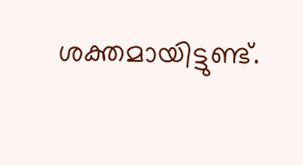ശക്തമായിട്ടുണ്ട്.